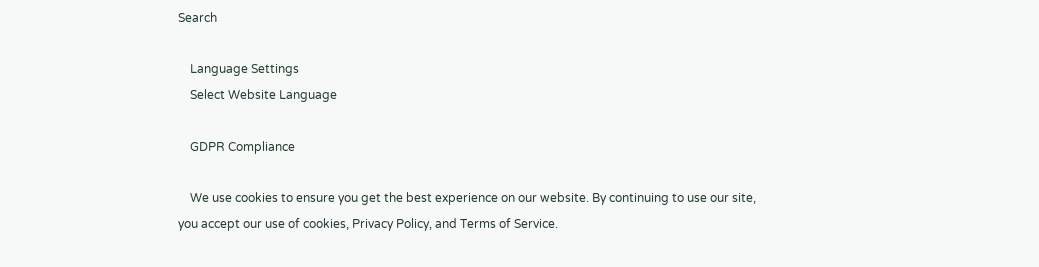Search

    Language Settings
    Select Website Language

    GDPR Compliance

    We use cookies to ensure you get the best experience on our website. By continuing to use our site, you accept our use of cookies, Privacy Policy, and Terms of Service.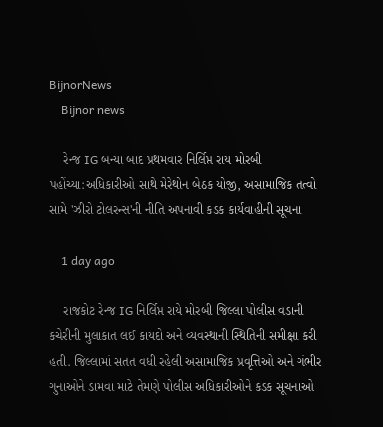BijnorNews
    Bijnor news

    રેન્જ IG બન્યા બાદ પ્રથમવાર નિર્લિપ્ત રાય મોરબી પહોંચ્યા:અધિકારીઓ સાથે મેરેથોન બેઠક યોજી, અસામાજિક તત્વો સામે 'ઝીરો ટોલરન્સ'ની નીતિ અપનાવી કડક કાર્યવાહીની સૂચના

    1 day ago

    રાજકોટ રેન્જ IG નિર્લિપ્ત રાયે મોરબી જિલ્લા પોલીસ વડાની કચેરીની મુલાકાત લઈ કાયદો અને વ્યવસ્થાની સ્થિતિની સમીક્ષા કરી હતી. જિલ્લામાં સતત વધી રહેલી અસામાજિક પ્રવૃત્તિઓ અને ગંભીર ગુનાઓને ડામવા માટે તેમણે પોલીસ અધિકારીઓને કડક સૂચનાઓ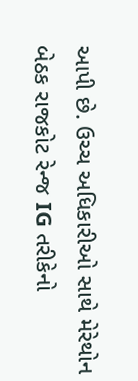આપી છે. ઉચ્ચ અધિકારીઓ સાથે મેરેથોન બેઠક રાજકોટ રેન્જ IG તરીકેનો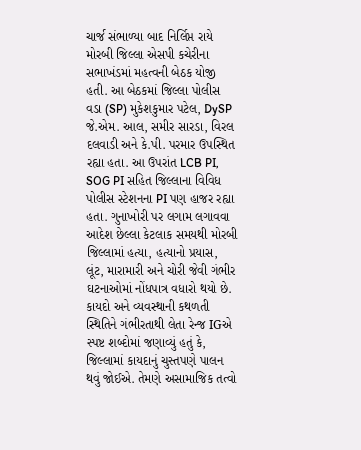ચાર્જ સંભાળ્યા બાદ નિર્લિપ્ત રાયે મોરબી જિલ્લા એસપી કચેરીના સભાખંડમાં મહત્વની બેઠક યોજી હતી. આ બેઠકમાં જિલ્લા પોલીસ વડા (SP) મુકેશકુમાર પટેલ, DySP જે.એમ. આલ, સમીર સારડા, વિરલ દલવાડી અને કે.પી. પરમાર ઉપસ્થિત રહ્યા હતા. આ ઉપરાંત LCB PI, SOG PI સહિત જિલ્લાના વિવિધ પોલીસ સ્ટેશનના PI પણ હાજર રહ્યા હતા. ગુનાખોરી પર લગામ લગાવવા આદેશ છેલ્લા કેટલાક સમયથી મોરબી જિલ્લામાં હત્યા, હત્યાનો પ્રયાસ, લૂંટ, મારામારી અને ચોરી જેવી ગંભીર ઘટનાઓમાં નોંધપાત્ર વધારો થયો છે. કાયદો અને વ્યવસ્થાની કથળતી સ્થિતિને ગંભીરતાથી લેતા રેન્જ IGએ સ્પષ્ટ શબ્દોમાં જણાવ્યું હતું કે, જિલ્લામાં કાયદાનું ચુસ્તપણે પાલન થવું જોઈએ. તેમણે અસામાજિક તત્વો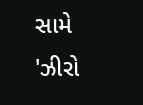સામે 'ઝીરો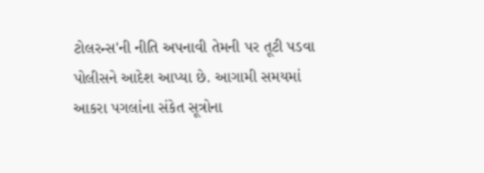ટોલરન્સ'ની નીતિ અપનાવી તેમની પર તૂટી પડવા પોલીસને આદેશ આપ્યા છે. આગામી સમયમાં આકરા પગલાંના સંકેત સૂત્રોના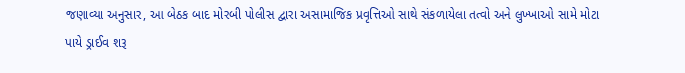જણાવ્યા અનુસાર, આ બેઠક બાદ મોરબી પોલીસ દ્વારા અસામાજિક પ્રવૃત્તિઓ સાથે સંકળાયેલા તત્વો અને લુખ્ખાઓ સામે મોટા પાયે ડ્રાઈવ શરૂ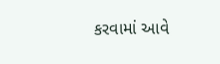કરવામાં આવે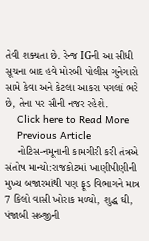તેવી શક્યતા છે. રેન્જ IGની આ સીધી સૂચના બાદ હવે મોરબી પોલીસ ગુનેગારો સામે કેવા અને કેટલા આકરા પગલાં ભરે છે, તેના પર સૌની નજર રહેશે.
    Click here to Read More
    Previous Article
    નોટિસ-નમૂનાની કામગીરી કરી તંત્રએ સંતોષ માન્યો:રાજકોટમાં ખાણીપીણીની મુખ્ય બજારમાંથી પણ ફૂડ વિભાગને માત્ર 7 કિલો વાસી ખોરાક મળ્યો, શુદ્ધ ઘી, પંજાબી સબ્જીની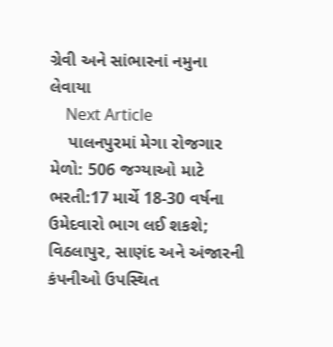ગ્રેવી અને સાંભારનાં નમુના લેવાયા
    Next Article
    પાલનપુરમાં મેગા રોજગાર મેળો: 506 જગ્યાઓ માટે ભરતી:17 માર્ચે 18-30 વર્ષના ઉમેદવારો ભાગ લઈ શકશે; વિઠલાપુર, સાણંદ અને અંજારની કંપનીઓ ઉપસ્થિત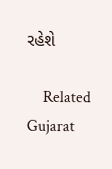રહેશે

    Related Gujarat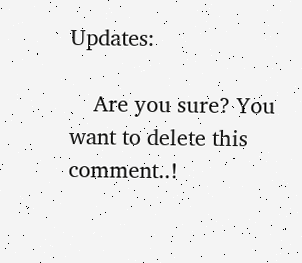Updates:

    Are you sure? You want to delete this comment..!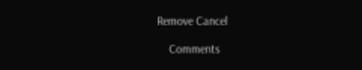Remove Cancel

    Comments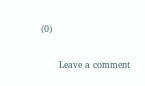(0)

      Leave a comment